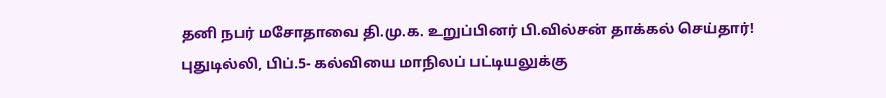தனி நபர் மசோதாவை தி.மு.க. உறுப்பினர் பி.வில்சன் தாக்கல் செய்தார்!
புதுடில்லி, பிப்.5- கல்வியை மாநிலப் பட்டியலுக்கு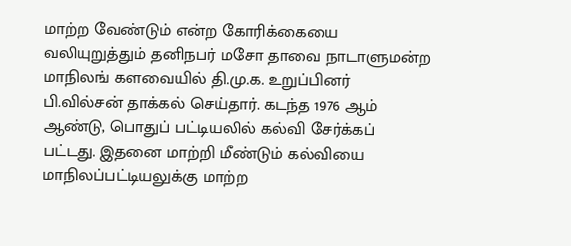மாற்ற வேண்டும் என்ற கோரிக்கையை வலியுறுத்தும் தனிநபர் மசோ தாவை நாடாளுமன்ற மாநிலங் களவையில் தி.மு.க. உறுப்பினர் பி.வில்சன் தாக்கல் செய்தார். கடந்த 1976 ஆம் ஆண்டு, பொதுப் பட்டியலில் கல்வி சேர்க்கப் பட்டது. இதனை மாற்றி மீண்டும் கல்வியை மாநிலப்பட்டியலுக்கு மாற்ற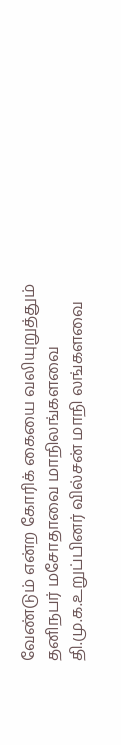வேண்டும் என்ற கோரிக் கையை வலியுறுத்தும் தனிநபர் மசோதாவை மாநிலங்களவை தி.மு.க.உறுப்பினர் வில்சன் மாநி லங்களவை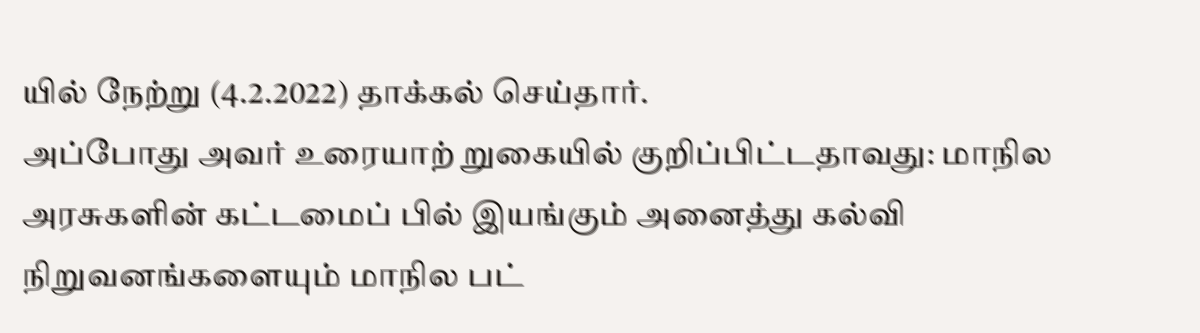யில் நேற்று (4.2.2022) தாக்கல் செய்தார்.
அப்போது அவர் உரையாற் றுகையில் குறிப்பிட்டதாவது: மாநில அரசுகளின் கட்டமைப் பில் இயங்கும் அனைத்து கல்வி நிறுவனங்களையும் மாநில பட்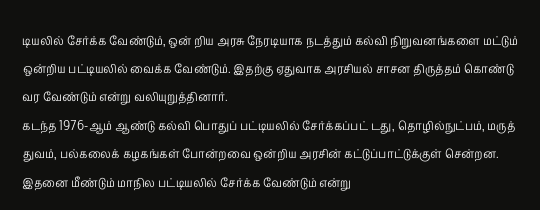டியலில் சேர்க்க வேண்டும், ஒன் றிய அரசு நேரடியாக நடத்தும் கல்வி நிறுவனங்களை மட்டும் ஒன்றிய பட்டியலில் வைக்க வேண்டும். இதற்கு ஏதுவாக அரசியல் சாசன திருத்தம் கொண்டு வர வேண்டும் என்று வலியுறுத்தினார்.
கடந்த 1976-ஆம் ஆண்டு கல்வி பொதுப் பட்டியலில் சேர்க்கப்பட் டது, தொழில்நுட்பம், மருத் துவம், பல்கலைக் கழகங்கள் போன்றவை ஒன்றிய அரசின் கட்டுப்பாட்டுக்குள் சென்றன. இதனை மீண்டும் மாநில பட்டியலில் சேர்க்க வேண்டும் என்று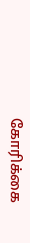கோரிக்கை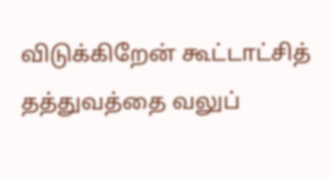விடுக்கிறேன் கூட்டாட்சித் தத்துவத்தை வலுப்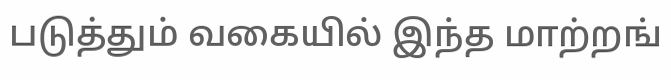படுத்தும் வகையில் இந்த மாற்றங்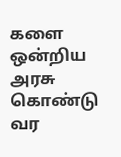களை ஒன்றிய அரசு கொண்டு வர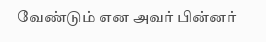வேண்டும் என அவர் பின்னர்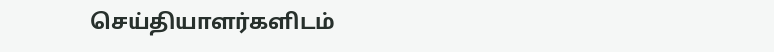செய்தியாளர்களிடம்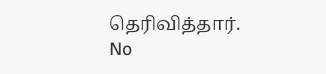தெரிவித்தார்.
No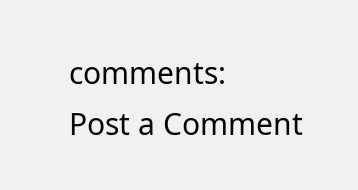comments:
Post a Comment